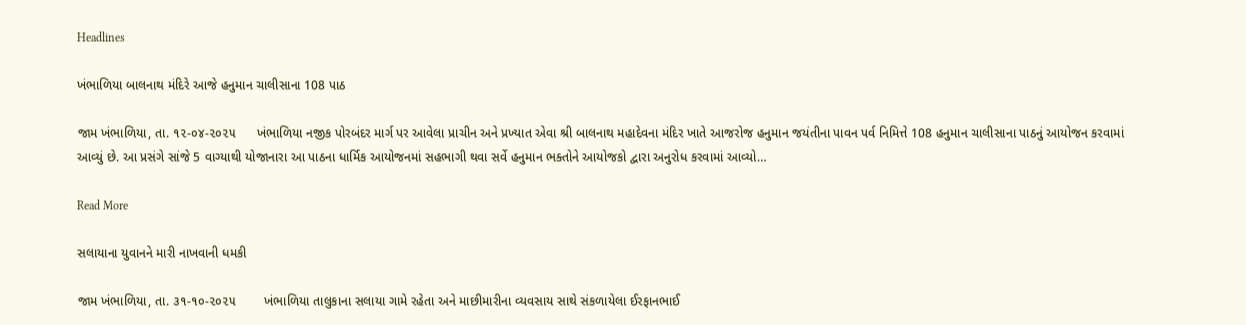Headlines

ખંભાળિયા બાલનાથ મંદિરે આજે હનુમાન ચાલીસાના 108 પાઠ

જામ ખંભાળિયા, તા. ૧૨-૦૪-૨૦૨૫      ખંભાળિયા નજીક પોરબંદર માર્ગ પર આવેલા પ્રાચીન અને પ્રખ્યાત એવા શ્રી બાલનાથ મહાદેવના મંદિર ખાતે આજરોજ હનુમાન જયંતીના પાવન પર્વ નિમિત્તે 108 હનુમાન ચાલીસાના પાઠનું આયોજન કરવામાં આવ્યું છે. આ પ્રસંગે સાંજે 5 વાગ્યાથી યોજાનારા આ પાઠના ધાર્મિક આયોજનમાં સહભાગી થવા સર્વે હનુમાન ભક્તોને આયોજકો દ્વારા અનુરોધ કરવામાં આવ્યો…

Read More

સલાયાના યુવાનને મારી નાખવાની ધમકી

જામ ખંભાળિયા, તા. ૩૧-૧૦-૨૦૨૫        ખંભાળિયા તાલુકાના સલાયા ગામે રહેતા અને માછીમારીના વ્યવસાય સાથે સંકળાયેલા ઈરફાનભાઈ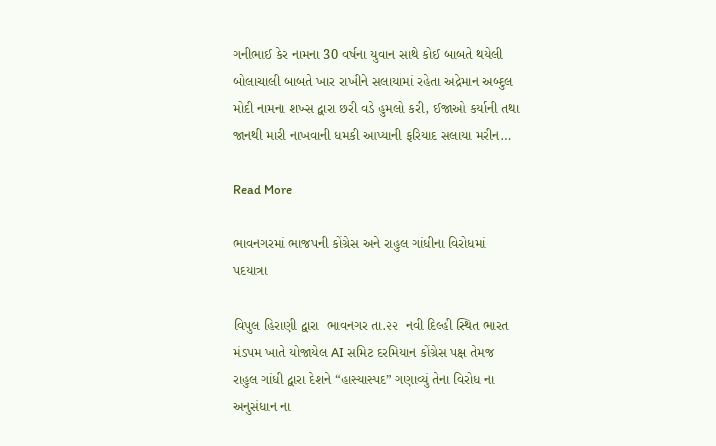ગનીભાઈ કેર નામના 30 વર્ષના યુવાન સાથે કોઈ બાબતે થયેલી બોલાચાલી બાબતે ખાર રાખીને સલાયામાં રહેતા અદ્રેમાન અબ્દુલ મોદી નામના શખ્સ દ્વારા છરી વડે હુમલો કરી, ઈજાઓ કર્યાની તથા જાનથી મારી નાખવાની ધમકી આપ્યાની ફરિયાદ સલાયા મરીન…

Read More

ભાવનગરમાં ભાજપની કોંગ્રેસ અને રાહુલ ગાંધીના વિરોધમાં  પદયાત્રા

વિપુલ હિરાણી દ્વારા  ભાવનગર તા.૨૨  નવી દિલ્હી સ્થિત ભારત મંડપમ ખાતે યોજાયેલ AI સમિટ દરમિયાન કોંગ્રેસ પક્ષ તેમજ રાહુલ ગાંધી દ્વારા દેશને “હાસ્યાસ્પદ” ગણાવ્યું તેના વિરોધ ના અનુસંધાન ના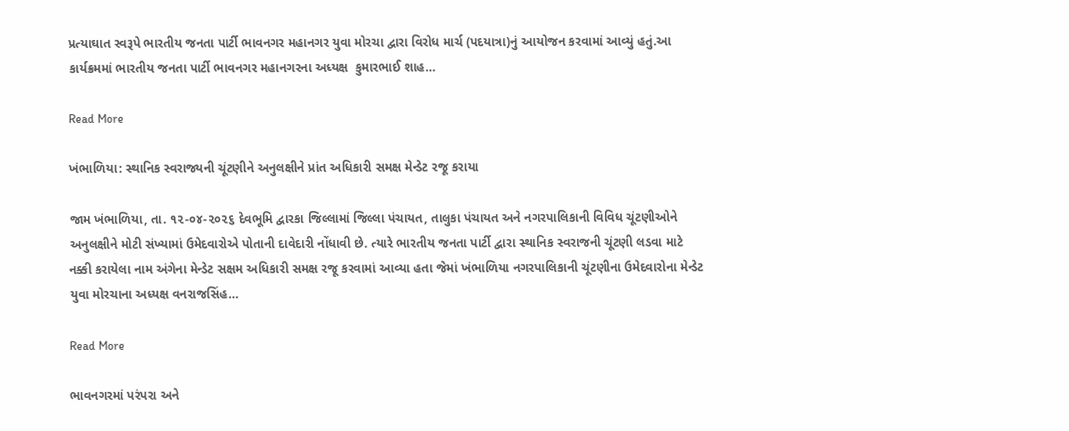પ્રત્યાઘાત સ્વરૂપે ભારતીય જનતા પાર્ટી ભાવનગર મહાનગર યુવા મોરચા દ્વારા વિરોધ માર્ચ (પદયાત્રા)નું આયોજન કરવામાં આવ્યું હતું.આ કાર્યક્રમમાં ભારતીય જનતા પાર્ટી ભાવનગર મહાનગરના અધ્યક્ષ  કુમારભાઈ શાહ…

Read More

ખંભાળિયા: સ્થાનિક સ્વરાજ્યની ચૂંટણીને અનુલક્ષીને પ્રાંત અધિકારી સમક્ષ મેન્ડેટ રજૂ કરાયા

જામ ખંભાળિયા, તા. ૧૨-૦૪-૨૦૨૬ દેવભૂમિ દ્વારકા જિલ્લામાં જિલ્લા પંચાયત, તાલુકા પંચાયત અને નગરપાલિકાની વિવિધ ચૂંટણીઓને અનુલક્ષીને મોટી સંખ્યામાં ઉમેદવારોએ પોતાની દાવેદારી નોંધાવી છે. ત્યારે ભારતીય જનતા પાર્ટી દ્વારા સ્થાનિક સ્વરાજની ચૂંટણી લડવા માટે નક્કી કરાયેલા નામ અંગેના મેન્ડેટ સક્ષમ અધિકારી સમક્ષ રજૂ કરવામાં આવ્યા હતા જેમાં ખંભાળિયા નગરપાલિકાની ચૂંટણીના ઉમેદવારોના મેન્ડેટ યુવા મોરચાના અધ્યક્ષ વનરાજસિંહ…

Read More

ભાવનગરમાં પરંપરા અને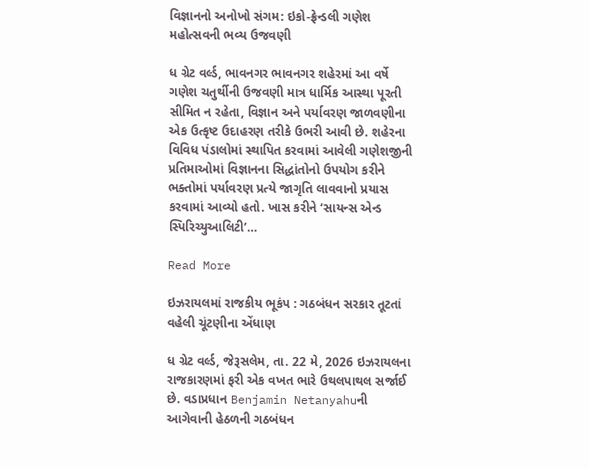વિજ્ઞાનનો અનોખો સંગમ: ઇકો-ફ્રેન્ડલી ગણેશ મહોત્સવની ભવ્ય ઉજવણી

ધ ગ્રેટ વર્લ્ડ, ભાવનગર ભાવનગર શહેરમાં આ વર્ષે ગણેશ ચતુર્થીની ઉજવણી માત્ર ધાર્મિક આસ્થા પૂરતી સીમિત ન રહેતા, વિજ્ઞાન અને પર્યાવરણ જાળવણીના એક ઉત્કૃષ્ટ ઉદાહરણ તરીકે ઉભરી આવી છે. શહેરના વિવિધ પંડાલોમાં સ્થાપિત કરવામાં આવેલી ગણેશજીની પ્રતિમાઓમાં વિજ્ઞાનના સિદ્ધાંતોનો ઉપયોગ કરીને ભક્તોમાં પર્યાવરણ પ્રત્યે જાગૃતિ લાવવાનો પ્રયાસ કરવામાં આવ્યો હતો. ખાસ કરીને ‘સાયન્સ એન્ડ સ્પિરિચ્યુઆલિટી’…

Read More

ઇઝરાયલમાં રાજકીય ભૂકંપ : ગઠબંધન સરકાર તૂટતાં વહેલી ચૂંટણીના એંધાણ

ધ ગ્રેટ વર્લ્ડ, જેરૂસલેમ, તા. 22 મે, 2026 ઇઝરાયલના રાજકારણમાં ફરી એક વખત ભારે ઉથલપાથલ સર્જાઈ છે. વડાપ્રધાન Benjamin Netanyahuની આગેવાની હેઠળની ગઠબંધન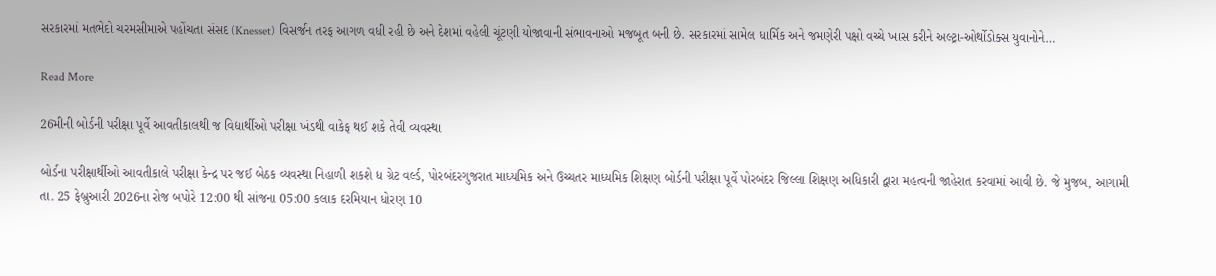સરકારમાં મતભેદો ચરમસીમાએ પહોંચતા સંસદ (Knesset) વિસર્જન તરફ આગળ વધી રહી છે અને દેશમાં વહેલી ચૂંટણી યોજાવાની સંભાવનાઓ મજબૂત બની છે. સરકારમાં સામેલ ધાર્મિક અને જમણેરી પક્ષો વચ્ચે ખાસ કરીને અલ્ટ્રા-ઓર્થોડોક્સ યુવાનોને…

Read More

26મીની બોર્ડની પરીક્ષા પૂર્વે આવતીકાલથી જ વિદ્યાર્થીઓ પરીક્ષા ખંડથી વાકેફ થઈ શકે તેવી વ્યવસ્થા

બોર્ડના પરીક્ષાર્થીઓ આવતીકાલે પરીક્ષા કેન્દ્ર પર જઈ બેઠક વ્યવસ્થા નિહાળી શકશે ધ ગ્રેટ વર્લ્ડ, પોરબંદરગુજરાત માધ્યમિક અને ઉચ્ચતર માધ્યમિક શિક્ષણ બોર્ડની પરીક્ષા પૂર્વે પોરબંદર જિલ્લા શિક્ષણ અધિકારી દ્વારા મહત્વની જાહેરાત કરવામાં આવી છે. જે મુજબ, આગામી તા. 25 ફેબ્રુઆરી 2026ના રોજ બપોરે 12:00 થી સાંજના 05:00 કલાક દરમિયાન ધોરણ 10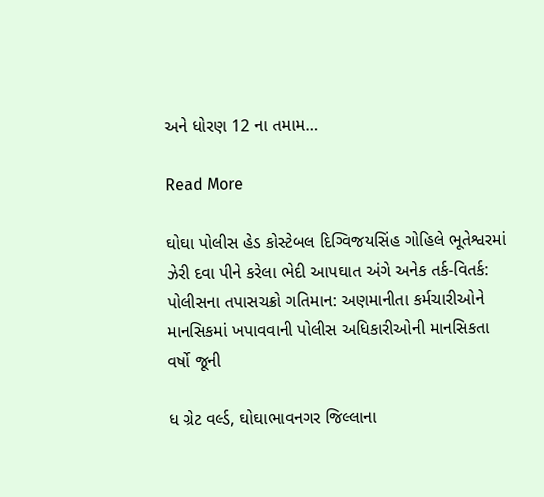અને ધોરણ 12 ના તમામ…

Read More

ઘોઘા પોલીસ હેડ કોસ્ટેબલ દિગ્વિજયસિંહ ગોહિલે ભૂતેશ્વરમાં ઝેરી દવા પીને કરેલા ભેદી આપઘાત અંગે અનેક તર્ક-વિતર્ક: પોલીસના તપાસચક્રો ગતિમાન: અણમાનીતા કર્મચારીઓને માનસિકમાં ખપાવવાની પોલીસ અધિકારીઓની માનસિકતા વર્ષો જૂની

ધ ગ્રેટ વર્લ્ડ, ઘોઘાભાવનગર જિલ્લાના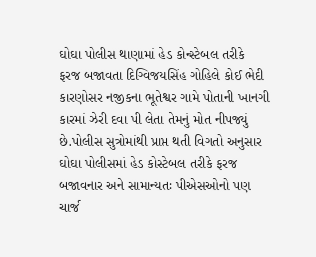ઘોઘા પોલીસ થાણામાં હેડ કોન્સ્ટેબલ તરીકે ફરજ બજાવતા દિગ્વિજયસિંહ ગોહિલે કોઈ ભેદી કારણોસર નજીકના ભૂતેશ્વર ગામે પોતાની ખાનગી કારમાં ઝેરી દવા પી લેતા તેમનું મોત નીપજ્યું છે.પોલીસ સુત્રોમાંથી પ્રાપ્ત થતી વિગતો અનુસાર ઘોઘા પોલીસમાં હેડ કોસ્ટેબલ તરીકે ફરજ બજાવનાર અને સામાન્યતઃ પીએસઓનો પણ ચાર્જ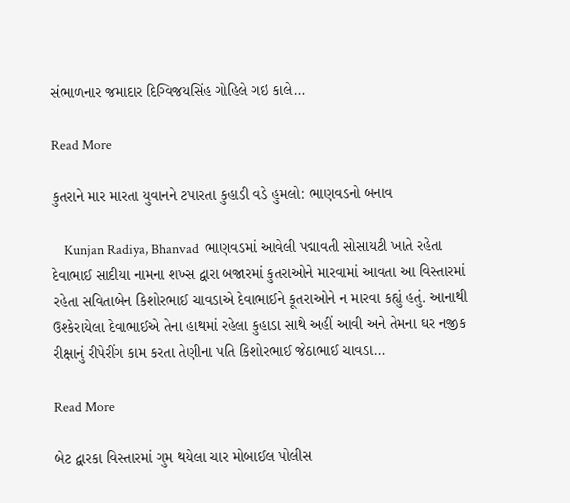સંભાળનાર જમાદાર દિગ્વિજયસિંહ ગોહિલે ગઇ કાલે…

Read More

કુતરાને માર મારતા યુવાનને ટપારતા કુહાડી વડે હુમલો: ભાણવડનો બનાવ

    Kunjan Radiya, Bhanvad  ભાણવડમાં આવેલી પદ્માવતી સોસાયટી ખાતે રહેતા દેવાભાઈ સાદીયા નામના શખ્સ દ્વારા બજારમાં કુતરાઓને મારવામાં આવતા આ વિસ્તારમાં રહેતા સવિતાબેન કિશોરભાઈ ચાવડાએ દેવાભાઈને કૂતરાઓને ન મારવા કહ્યું હતું. આનાથી ઉશ્કેરાયેલા દેવાભાઈએ તેના હાથમાં રહેલા કુહાડા સાથે અહીં આવી અને તેમના ઘર નજીક રીક્ષાનું રીપેરીંગ કામ કરતા તેણીના પતિ કિશોરભાઈ જેઠાભાઈ ચાવડા…

Read More

બેટ દ્વારકા વિસ્તારમાં ગુમ થયેલા ચાર મોબાઈલ પોલીસ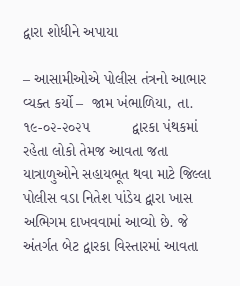દ્વારા શોધીને અપાયા

– આસામીઓએ પોલીસ તંત્રનો આભાર વ્યક્ત કર્યો –  જામ ખંભાળિયા, તા. ૧૯-૦૨-૨૦૨૫          દ્વારકા પંથકમાં રહેતા લોકો તેમજ આવતા જતા યાત્રાળુઓને સહાયભૂત થવા માટે જિલ્લા પોલીસ વડા નિતેશ પાંડેય દ્વારા ખાસ અભિગમ દાખવવામાં આવ્યો છે. જે અંતર્ગત બેટ દ્વારકા વિસ્તારમાં આવતા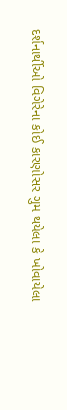દર્શનાર્થીઓ વિગેરેના કોઈ કારણોસર ગુમ થયેલા કે ખોવાયેલા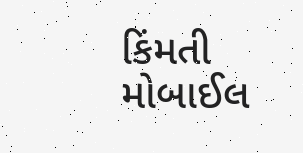કિંમતી મોબાઈલ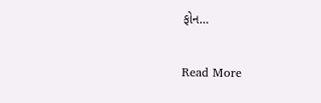ફોન…

Read More